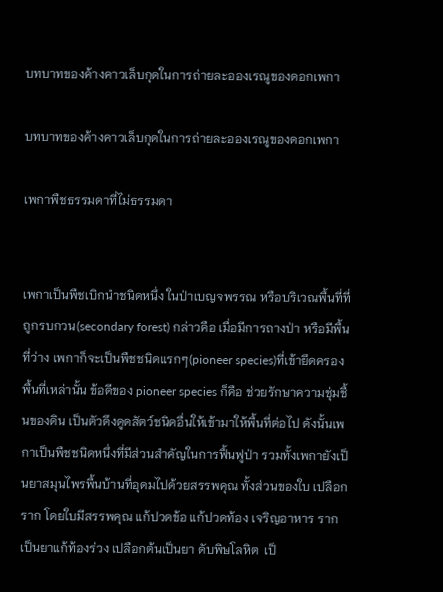บทบาทของค้างคาวเล็บกุดในการถ่ายละอองเรณูของดอกเพกา

บทบาทของค้างคาวเล็บกุดในการถ่ายละอองเรณูของดอกเพกา

เพกาพืชธรรมดาที่ไม่ธรรมดา


เพกาเป็นพืชเบิกนำชนิดหนึ่ง ในป่าเบญจพรรณ หรือบริเวณพื้นที่ที่ถูกรบกวน(secondary forest) กล่าวคือ เมื่อมีการถางป่า หรือมีพื้นที่ว่าง เพกาก็จะเป็นพืชชนิดแรกๆ(pioneer species)ที่เข้ายึดครองพื้นที่เหล่านั้น ข้อดีของ pioneer species ก็คือ ช่วยรักษาความชุ่มชื้นของดิน เป็นตัวดึงดูดสัตว์ชนิดอื่นให้เข้ามาให้พื้นที่ต่อไป ดังนั้นเพกาเป็นพืชชนิดหนึ่งที่มีส่วนสำคัญในการฟื้นฟูป่า รวมทั้งเพกายังเป็นยาสมุนไพรพื้นบ้านที่อุดมไปด้วยสรรพคุณ ทั้งส่วนของใบ เปลือก ราก โดยใบมีสรรพคุณ แก้ปวดข้อ แก้ปวดท้อง เจริญอาหาร รากเป็นยาแก้ท้องร่วง เปลือกต้นเป็นยา ดับพิษโลหิต  เป็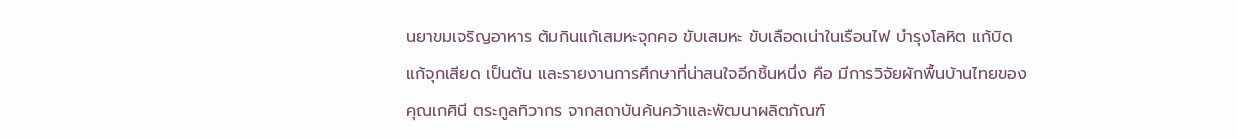นยาขมเจริญอาหาร ต้มกินแก้เสมหะจุกคอ ขับเสมหะ ขับเลือดเน่าในเรือนไฟ บำรุงโลหิต แก้บิด แก้จุกเสียด เป็นต้น และรายงานการศึกษาที่น่าสนใจอีกชิ้นหนึ่ง คือ มีการวิจัยผักพื้นบ้านไทยของคุณเกศินี ตระกูลทิวากร จากสถาบันค้นคว้าและพัฒนาผลิตภัณฑ์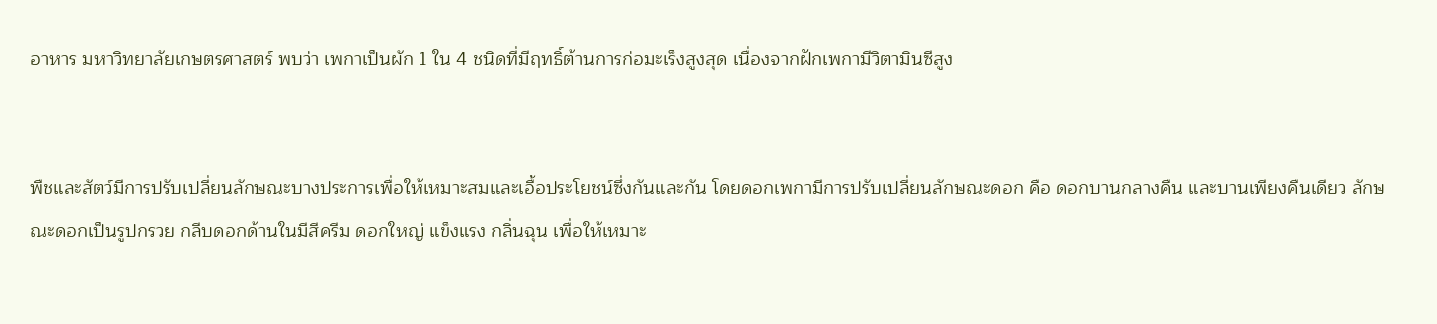อาหาร มหาวิทยาลัยเกษตรศาสตร์ พบว่า เพกาเป็นผัก 1 ใน 4 ชนิดที่มีฤทธิ์ต้านการก่อมะเร็งสูงสุด เนื่องจากฝักเพกามีวิตามินซีสูง


พืชและสัตว์มีการปรับเปลี่ยนลักษณะบางประการเพื่อให้เหมาะสมและเอื้อประโยชน์ซึ่งกันและกัน โดยดอกเพกามีการปรับเปลี่ยนลักษณะดอก คือ ดอกบานกลางคืน และบานเพียงคืนเดียว ลักษณะดอกเป็นรูปกรวย กลีบดอกด้านในมีสีครีม ดอกใหญ่ แข็งแรง กลิ่นฉุน เพื่อให้เหมาะ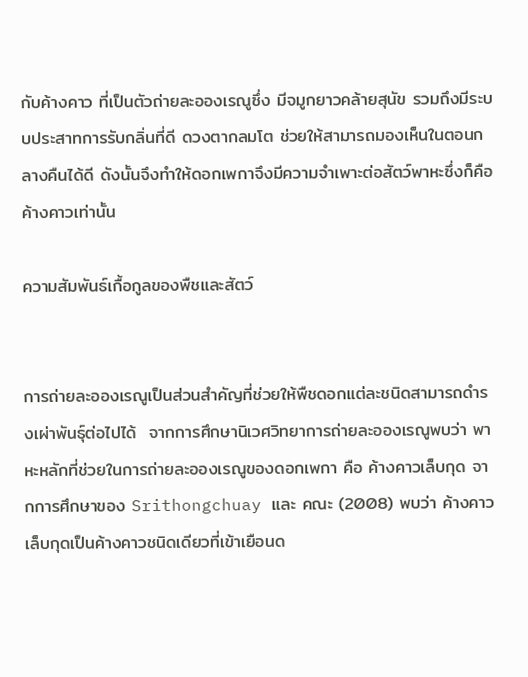กับค้างคาว ที่เป็นตัวถ่ายละอองเรณูซึ่ง มีจมูกยาวคล้ายสุนัข รวมถึงมีระบบประสาทการรับกลิ่นที่ดี ดวงตากลมโต ช่วยให้สามารถมองเห็นในตอนกลางคืนได้ดี ดังนั้นจึงทำให้ดอกเพกาจึงมีความจำเพาะต่อสัตว์พาหะซึ่งก็คือ ค้างคาวเท่านั้น

ความสัมพันธ์เกื้อกูลของพืชและสัตว์


การถ่ายละอองเรณูเป็นส่วนสำคัญที่ช่วยให้พืชดอกแต่ละชนิดสามารถดำรงเผ่าพันธุ์ต่อไปได้  จากการศึกษานิเวศวิทยาการถ่ายละอองเรณูพบว่า พาหะหลักที่ช่วยในการถ่ายละอองเรณูของดอกเพกา คือ ค้างคาวเล็บกุด จากการศึกษาของ Srithongchuay และ คณะ (2008) พบว่า ค้างคาวเล็บกุดเป็นค้างคาวชนิดเดียวที่เข้าเยือนด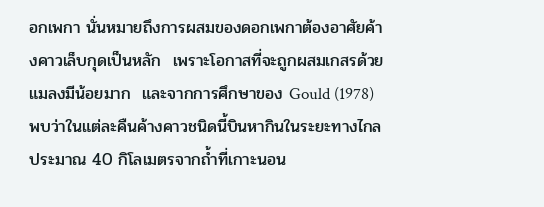อกเพกา นั่นหมายถึงการผสมของดอกเพกาต้องอาศัยค้างคาวเล็บกุดเป็นหลัก  เพราะโอกาสที่จะถูกผสมเกสรด้วยแมลงมีน้อยมาก  และจากการศึกษาของ Gould (1978) พบว่าในแต่ละคืนค้างคาวชนิดนี้บินหากินในระยะทางไกลประมาณ 40 กิโลเมตรจากถ้ำที่เกาะนอน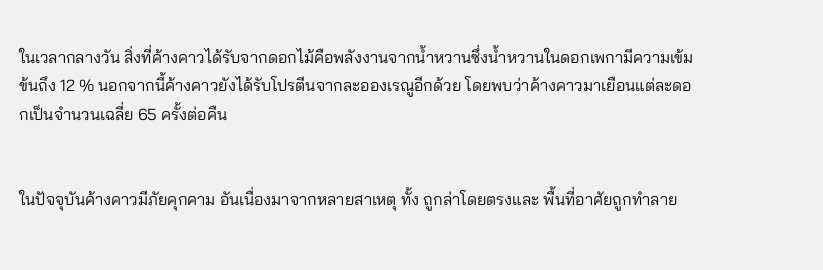ในเวลากลางวัน สิ่งที่ค้างคาวได้รับจากดอกไม้คือพลังงานจากน้ำหวานซึ่งน้ำหวานในดอกเพกามีความเข้มข้นถึง 12 % นอกจากนี้ค้างคาวยังได้รับโปรตีนจากละอองเรณูอีกด้วย โดยพบว่าค้างคาวมาเยือนแต่ละดอกเป็นจำนวนเฉลี่ย 65 ครั้งต่อคืน


ในปัจจุบันค้างคาวมีภัยคุกคาม อันเนื่องมาจากหลายสาเหตุ ทั้ง ถูกล่าโดยตรงและ พื้นที่อาศัยถูกทำลาย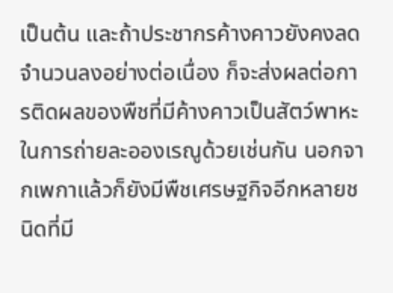เป็นต้น และถ้าประชากรค้างคาวยังคงลดจำนวนลงอย่างต่อเนื่อง ก็จะส่งผลต่อการติดผลของพืชที่มีค้างคาวเป็นสัตว์พาหะในการถ่ายละอองเรณูด้วยเช่นกัน นอกจากเพกาแล้วก็ยังมีพืชเศรษฐกิจอีกหลายชนิดที่มี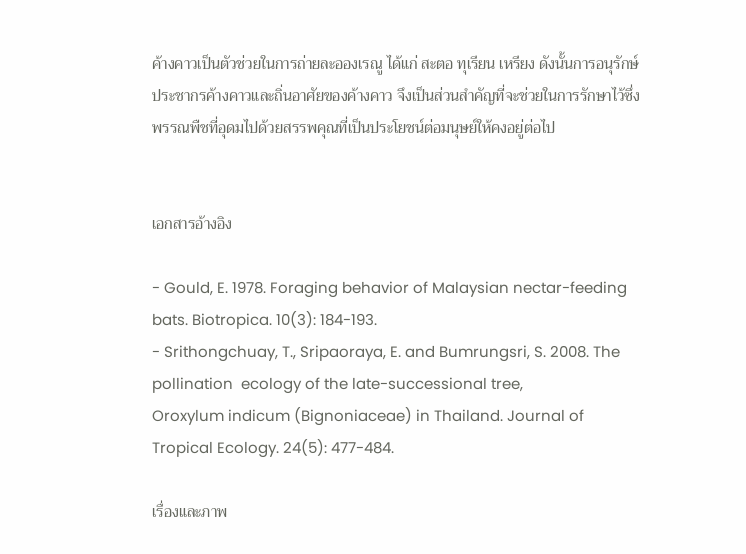ค้างคาวเป็นตัวช่วยในการถ่ายละอองเรณู ได้แก่ สะตอ ทุเรียน เหรียง ดังนั้นการอนุรักษ์ประชากรค้างคาวและถิ่นอาศัยของค้างคาว จึงเป็นส่วนสำคัญที่จะช่วยในการรักษาไว้ซึ่งพรรณพืชที่อุดมไปด้วยสรรพคุณที่เป็นประโยชน์ต่อมนุษย์ให้คงอยู่ต่อไป


เอกสารอ้างอิง

- Gould, E. 1978. Foraging behavior of Malaysian nectar-feeding bats. Biotropica. 10(3): 184-193.
- Srithongchuay, T., Sripaoraya, E. and Bumrungsri, S. 2008. The pollination  ecology of the late-successional tree,
Oroxylum indicum (Bignoniaceae) in Thailand. Journal of Tropical Ecology. 24(5): 477-484.

เรื่องและภาพ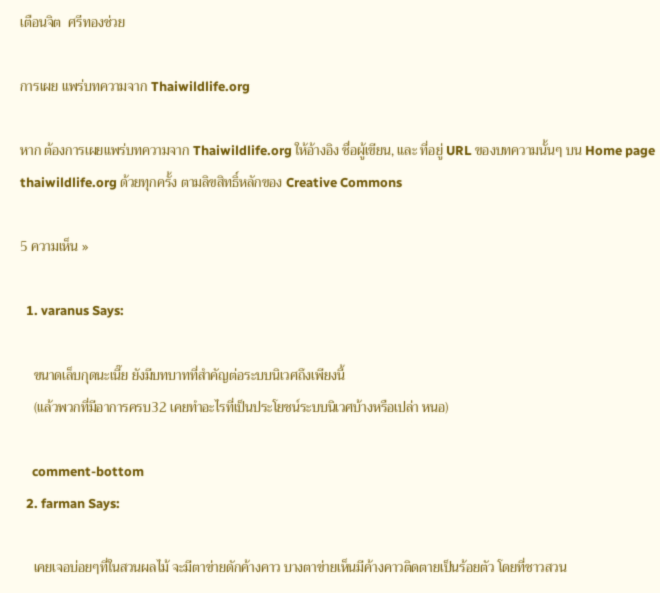เตือนจิต  ศรีทองช่วย

การเผย แพร่บทความจาก Thaiwildlife.org

หาก ต้องการเผยแพร่บทความจาก Thaiwildlife.org ให้อ้างอิง ชื่อผู้เขียน, และ ที่อยู่ URL ของบทความนั้นๆ บน Home page  thaiwildlife.org ด้วยทุกครั้ง ตามลิขสิทธิ์หลักของ Creative Commons

5 ความเห็น »

  1. varanus Says:

    ขนาดเล็บกุดนะเนี๊ย ยังมีบทบาทที่สำคัญต่อระบบนิเวศถึงเพียงนี้
    (แล้วพวกที่มีอาการครบ32 เคยทำอะไรที่เป็นประโยชน์ระบบนิเวศบ้างหรือเปล่า หนอ)

    comment-bottom
  2. farman Says:

    เคยเจอบ่อยๆที่ในสวนผลไม้ จะมีตาข่ายดักค้างคาว บางตาข่ายเห็นมีค้างคาวติดตายเป็นร้อยตัว โดยที่ชาวสวน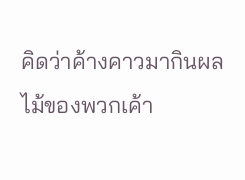คิดว่าค้างคาวมากินผลไม้ของพวกเค้า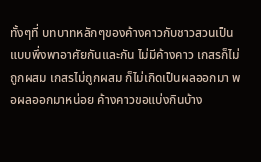ทั้งๆที่ บทบาทหลักๆของค้างคาวกับชาวสวนเป็นแบบพึ่งพาอาศัยกันและกัน ไม่มีค้างคาว เกสรก็ไม่ถูกผสม เกสรไม่ถูกผสม ก็ไม่เกิดเป็นผลออกมา พอผลออกมาหน่อย ค้างคาวขอแบ่งกินบ้าง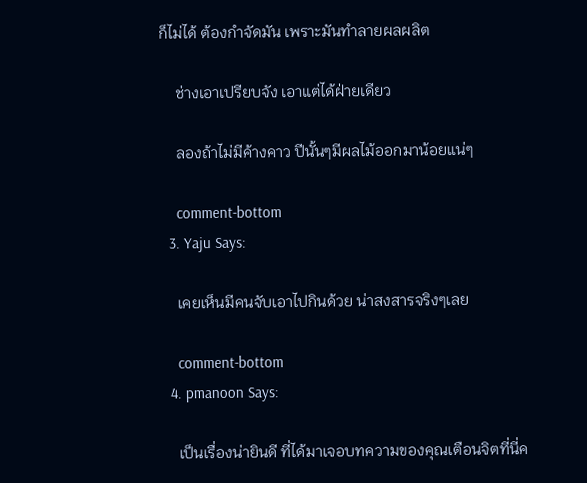ก็ไม่ได้ ต้องกำจัดมัน เพราะมันทำลายผลผลิต

    ช่างเอาเปรียบจัง เอาแต่ได้ฝ่ายเดียว

    ลองถ้าไม่มีค้างคาว ปีนั้นๆมีผลไม้ออกมาน้อยแน่ๆ

    comment-bottom
  3. Yaju Says:

    เคยเห็นมีคนจับเอาไปกินด้วย น่าสงสารจริงๆเลย

    comment-bottom
  4. pmanoon Says:

    เป็นเรื่องน่ายินดี ที่ได้มาเจอบทความของคุณเตือนจิตที่นี่ค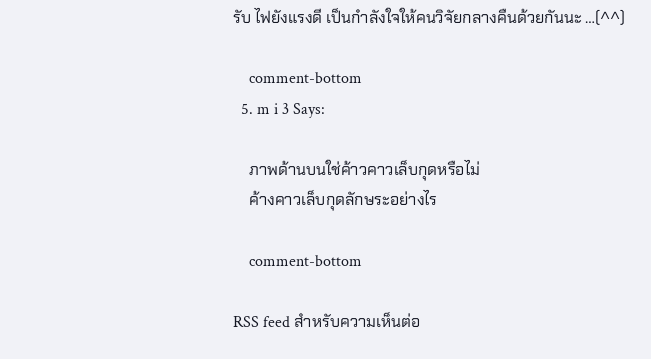รับ ไฟยังแรงดี เป็นกำลังใจให้คนวิจัยกลางคืนด้วยกันนะ …(^^)

    comment-bottom
  5. m i 3 Says:

    ภาพด้านบนใช่ค้าวคาวเล็บกุดหรือไม่
    ค้างคาวเล็บกุดลักษระอย่างไร

    comment-bottom

RSS feed สำหรับความเห็นต่อ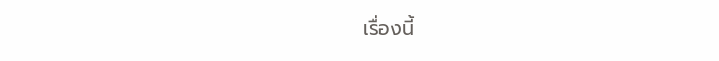เรื่องนี้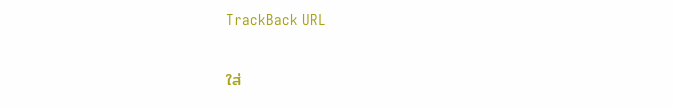TrackBack URL

ใส่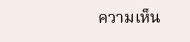ความเห็น